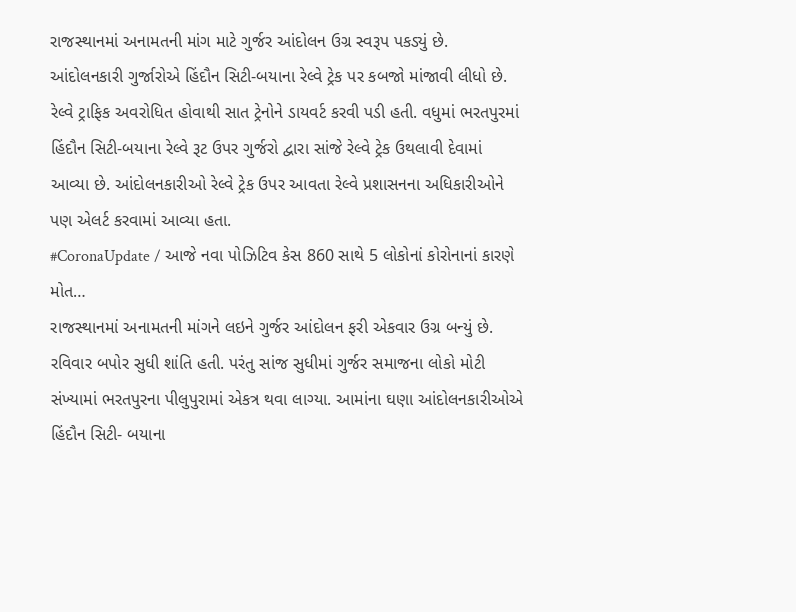રાજસ્થાનમાં અનામતની માંગ માટે ગુર્જર આંદોલન ઉગ્ર સ્વરૂપ પકડ્યું છે. આંદોલનકારી ગુર્જારોએ હિંદૌન સિટી-બયાના રેલ્વે ટ્રેક પર કબજો માંજાવી લીધો છે. રેલ્વે ટ્રાફિક અવરોધિત હોવાથી સાત ટ્રેનોને ડાયવર્ટ કરવી પડી હતી. વધુમાં ભરતપુરમાં હિંદૌન સિટી-બયાના રેલ્વે રૂટ ઉપર ગુર્જરો દ્વારા સાંજે રેલ્વે ટ્રેક ઉથલાવી દેવામાં આવ્યા છે. આંદોલનકારીઓ રેલ્વે ટ્રેક ઉપર આવતા રેલ્વે પ્રશાસનના અધિકારીઓને પણ એલર્ટ કરવામાં આવ્યા હતા.
#CoronaUpdate / આજે નવા પોઝિટિવ કેસ 860 સાથે 5 લોકોનાં કોરોનાનાં કારણે મોત…
રાજસ્થાનમાં અનામતની માંગને લઇને ગુર્જર આંદોલન ફરી એકવાર ઉગ્ર બન્યું છે. રવિવાર બપોર સુધી શાંતિ હતી. પરંતુ સાંજ સુધીમાં ગુર્જર સમાજના લોકો મોટી સંખ્યામાં ભરતપુરના પીલુપુરામાં એકત્ર થવા લાગ્યા. આમાંના ઘણા આંદોલનકારીઓએ હિંદૌન સિટી- બયાના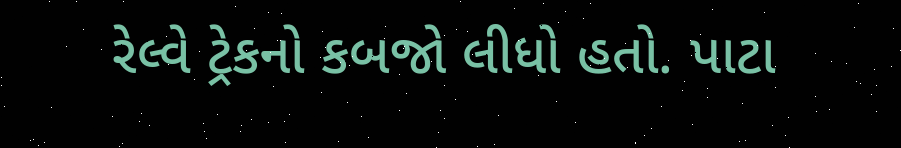રેલ્વે ટ્રેકનો કબજો લીધો હતો. પાટા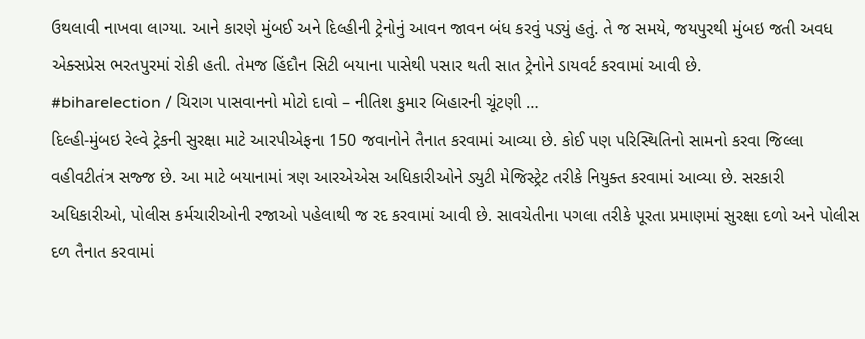ઉથલાવી નાખવા લાગ્યા. આને કારણે મુંબઈ અને દિલ્હીની ટ્રેનોનું આવન જાવન બંધ કરવું પડ્યું હતું. તે જ સમયે, જયપુરથી મુંબઇ જતી અવધ એક્સપ્રેસ ભરતપુરમાં રોકી હતી. તેમજ હિંદૌન સિટી બયાના પાસેથી પસાર થતી સાત ટ્રેનોને ડાયવર્ટ કરવામાં આવી છે.
#biharelection / ચિરાગ પાસવાનનો મોટો દાવો – નીતિશ કુમાર બિહારની ચૂંટણી …
દિલ્હી-મુંબઇ રેલ્વે ટ્રેકની સુરક્ષા માટે આરપીએફના 150 જવાનોને તૈનાત કરવામાં આવ્યા છે. કોઈ પણ પરિસ્થિતિનો સામનો કરવા જિલ્લા વહીવટીતંત્ર સજ્જ છે. આ માટે બયાનામાં ત્રણ આરએએસ અધિકારીઓને ડ્યુટી મેજિસ્ટ્રેટ તરીકે નિયુક્ત કરવામાં આવ્યા છે. સરકારી અધિકારીઓ, પોલીસ કર્મચારીઓની રજાઓ પહેલાથી જ રદ કરવામાં આવી છે. સાવચેતીના પગલા તરીકે પૂરતા પ્રમાણમાં સુરક્ષા દળો અને પોલીસ દળ તૈનાત કરવામાં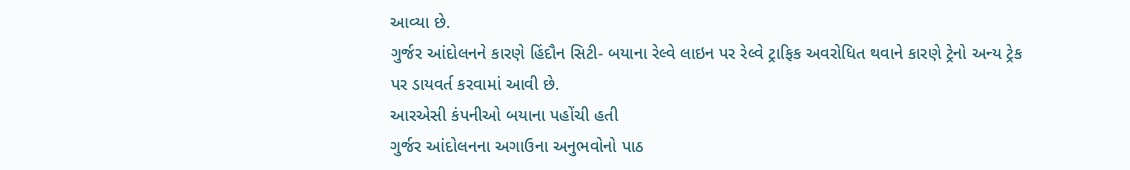આવ્યા છે.
ગુર્જર આંદોલનને કારણે હિંદૌન સિટી- બયાના રેલ્વે લાઇન પર રેલ્વે ટ્રાફિક અવરોધિત થવાને કારણે ટ્રેનો અન્ય ટ્રેક પર ડાયવર્ત કરવામાં આવી છે.
આરએસી કંપનીઓ બયાના પહોંચી હતી
ગુર્જર આંદોલનના અગાઉના અનુભવોનો પાઠ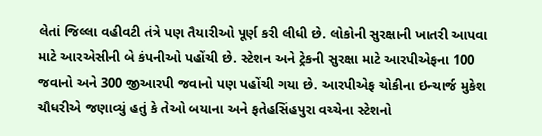લેતાં જિલ્લા વહીવટી તંત્રે પણ તૈયારીઓ પૂર્ણ કરી લીધી છે. લોકોની સુરક્ષાની ખાતરી આપવા માટે આરએસીની બે કંપનીઓ પહોંચી છે. સ્ટેશન અને ટ્રેકની સુરક્ષા માટે આરપીએફના 100 જવાનો અને 300 જીઆરપી જવાનો પણ પહોંચી ગયા છે. આરપીએફ ચોકીના ઇન્ચાર્જ મુકેશ ચૌધરીએ જણાવ્યું હતું કે તેઓ બયાના અને ફતેહસિંહપુરા વચ્ચેના સ્ટેશનો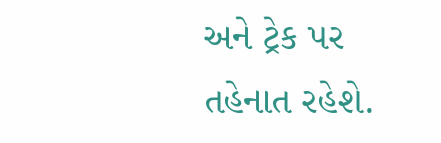અને ટ્રેક પર તહેનાત રહેશે.